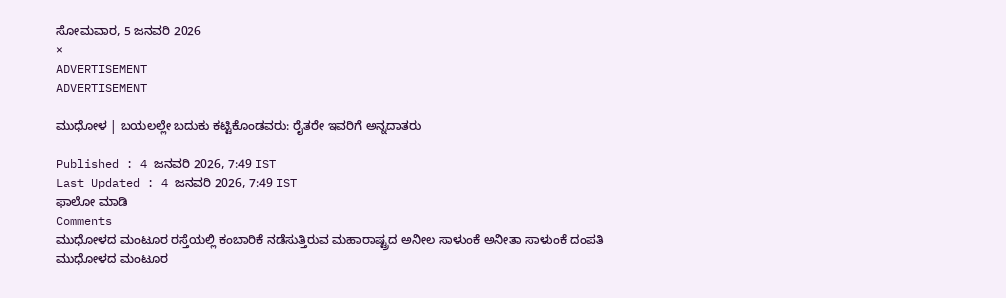ಸೋಮವಾರ, 5 ಜನವರಿ 2026
×
ADVERTISEMENT
ADVERTISEMENT

ಮುಧೋಳ | ಬಯಲಲ್ಲೇ ಬದುಕು ಕಟ್ಟಿಕೊಂಡವರು: ರೈತರೇ ಇವರಿಗೆ ಅನ್ನದಾತರು

Published : 4 ಜನವರಿ 2026, 7:49 IST
Last Updated : 4 ಜನವರಿ 2026, 7:49 IST
ಫಾಲೋ ಮಾಡಿ
Comments
ಮುಧೋಳದ ಮಂಟೂರ ರಸ್ತೆಯಲ್ಲಿ ಕಂಬಾರಿಕೆ ನಡೆಸುತ್ತಿರುವ ಮಹಾರಾಷ್ಟ್ರದ ಅನೀಲ ಸಾಳುಂಕೆ ಅನೀತಾ ಸಾಳುಂಕೆ ದಂಪತಿ
ಮುಧೋಳದ ಮಂಟೂರ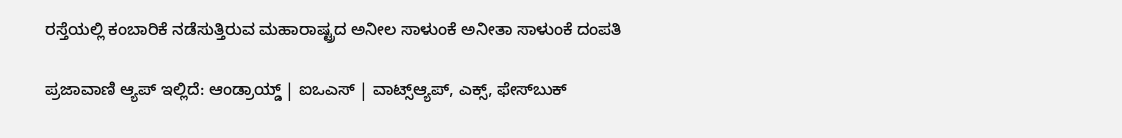ರಸ್ತೆಯಲ್ಲಿ ಕಂಬಾರಿಕೆ ನಡೆಸುತ್ತಿರುವ ಮಹಾರಾಷ್ಟ್ರದ ಅನೀಲ ಸಾಳುಂಕೆ ಅನೀತಾ ಸಾಳುಂಕೆ ದಂಪತಿ

ಪ್ರಜಾವಾಣಿ ಆ್ಯಪ್ ಇಲ್ಲಿದೆ: ಆಂಡ್ರಾಯ್ಡ್ | ಐಒಎಸ್ | ವಾಟ್ಸ್ಆ್ಯಪ್, ಎಕ್ಸ್, ಫೇಸ್‌ಬುಕ್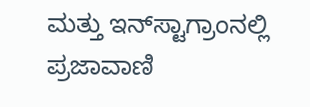ಮತ್ತು ಇನ್‌ಸ್ಟಾಗ್ರಾಂನಲ್ಲಿ ಪ್ರಜಾವಾಣಿ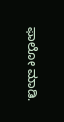ಫಾಲೋ ಮಾಡಿ.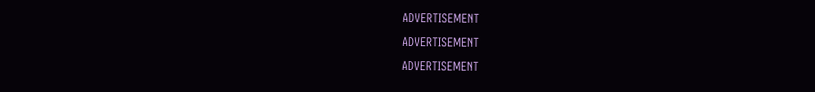ADVERTISEMENT
ADVERTISEMENT
ADVERTISEMENT